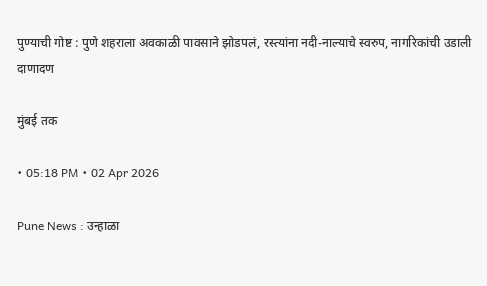पुण्याची गोष्ट : पुणे शहराला अवकाळी पावसाने झोडपलं, रस्त्यांना नदी-नाल्याचे स्वरुप, नागरिकांची उडाली दाणादण

मुंबई तक

• 05:18 PM • 02 Apr 2026

Pune News : उन्हाळा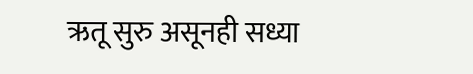ऋतू सुरु असूनही सध्या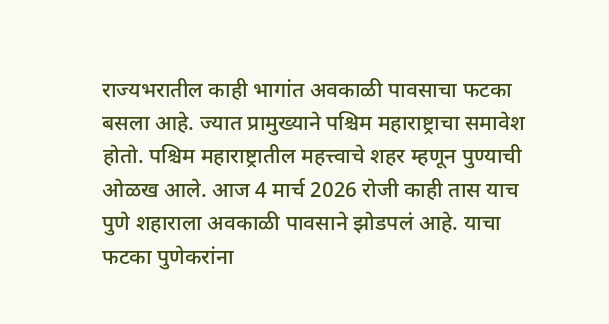राज्यभरातील काही भागांत अवकाळी पावसाचा फटका बसला आहे. ज्यात प्रामुख्याने पश्चिम महाराष्ट्राचा समावेश होतो. पश्चिम महाराष्ट्रातील महत्त्वाचे शहर म्हणून पुण्याची ओळख आले. आज 4 मार्च 2026 रोजी काही तास याच पुणे शहाराला अवकाळी पावसाने झोडपलं आहे. याचा फटका पुणेकरांना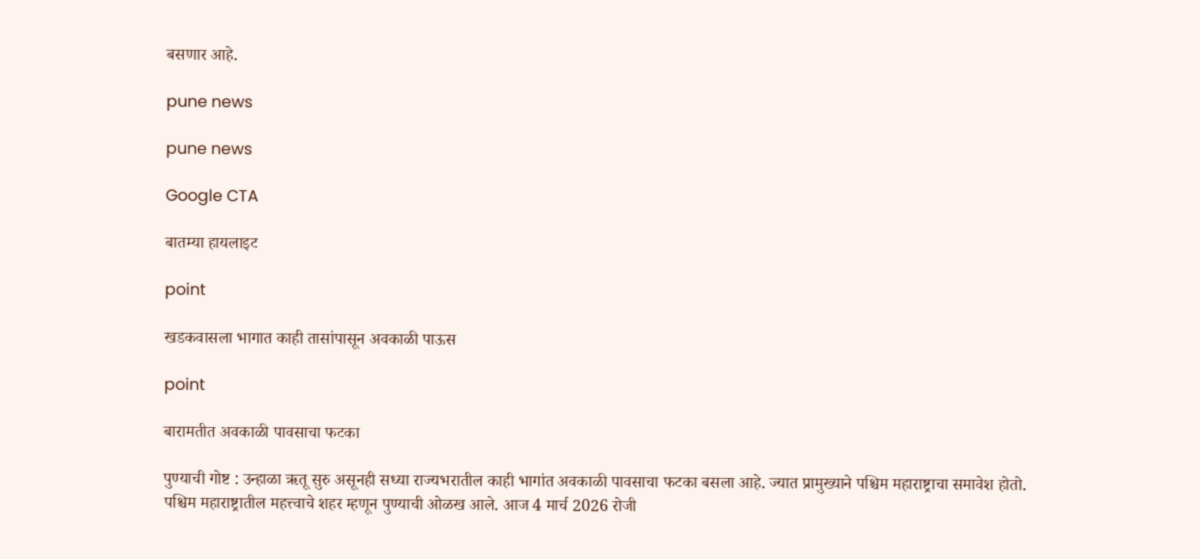बसणार आहे.

pune news

pune news

Google CTA

बातम्या हायलाइट

point

खडकवासला भागात काही तासांपासून अवकाळी पाऊस

point

बारामतीत अवकाळी पावसाचा फटका

पुण्याची गोष्ट : उन्हाळा ऋतू सुरु असूनही सध्या राज्यभरातील काही भागांत अवकाळी पावसाचा फटका बसला आहे. ज्यात प्रामुख्याने पश्चिम महाराष्ट्राचा समावेश होतो. पश्चिम महाराष्ट्रातील महत्त्वाचे शहर म्हणून पुण्याची ओळख आले. आज 4 मार्च 2026 रोजी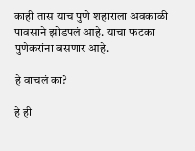काही तास याच पुणे शहाराला अवकाळी पावसाने झोडपलं आहे. याचा फटका पुणेकरांना बसणार आहे.

हे वाचलं का?

हे ही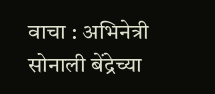वाचा : अभिनेत्री सोनाली बेंद्रेच्या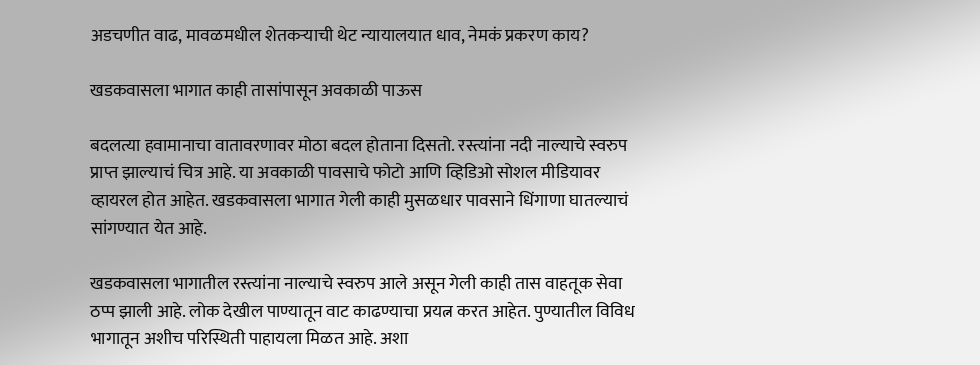अडचणीत वाढ, मावळमधील शेतकऱ्याची थेट न्यायालयात धाव, नेमकं प्रकरण काय?

खडकवासला भागात काही तासांपासून अवकाळी पाऊस

बदलत्या हवामानाचा वातावरणावर मोठा बदल होताना दिसतो. रस्त्यांना नदी नाल्याचे स्वरुप प्राप्त झाल्याचं चित्र आहे. या अवकाळी पावसाचे फोटो आणि व्हिडिओ सोशल मीडियावर व्हायरल होत आहेत. खडकवासला भागात गेली काही मुसळधार पावसाने धिंगाणा घातल्याचं सांगण्यात येत आहे.

खडकवासला भागातील रस्त्यांना नाल्याचे स्वरुप आले असून गेली काही तास वाहतूक सेवा ठप्प झाली आहे. लोक देखील पाण्यातून वाट काढण्याचा प्रयत्न करत आहेत. पुण्यातील विविध भागातून अशीच परिस्थिती पाहायला मिळत आहे. अशा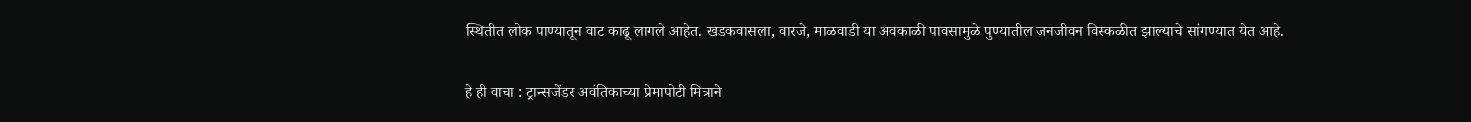स्थितीत लोक पाण्यातून वाट काढू लागले आहेत. खडकवासला, वारजे, माळवाडी या अवकाळी पावसामुळे पुण्यातील जनजीवन विस्कळीत झाल्याचे सांगण्यात येत आहे.

हे ही वाचा : ट्रान्सजेंडर अवंतिकाच्या प्रेमापोटी मित्राने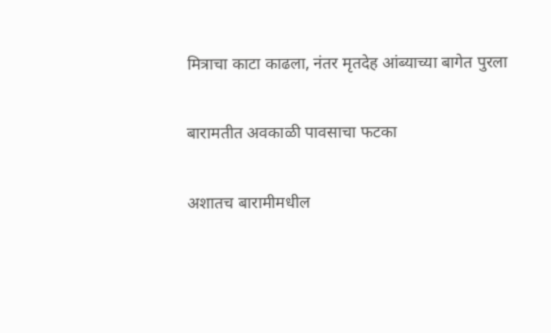मित्राचा काटा काढला, नंतर मृतदेह आंब्याच्या बागेत पुरला

बारामतीत अवकाळी पावसाचा फटका

अशातच बारामीमधील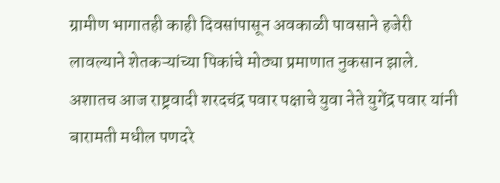ग्रामीण भागातही काही दिवसांपासून अवकाळी पावसाने हजेरी लावल्याने शेतकऱ्यांच्या पिकांचे मोठ्या प्रमाणात नुकसान झाले. अशातच आज राष्ट्रवादी शरदचंद्र पवार पक्षाचे युवा नेते युगेंद्र पवार यांनी बारामती मधील पणदरे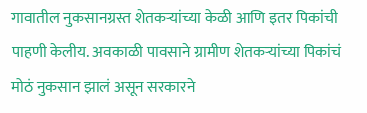गावातील नुकसानग्रस्त शेतकऱ्यांच्या केळी आणि इतर पिकांची पाहणी केलीय. अवकाळी पावसाने ग्रामीण शेतकऱ्यांच्या पिकांचं मोठं नुकसान झालं असून सरकारने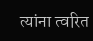त्यांना त्वरित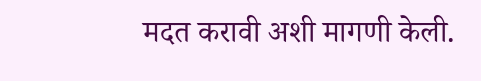मदत करावी अशी मागणी केली.